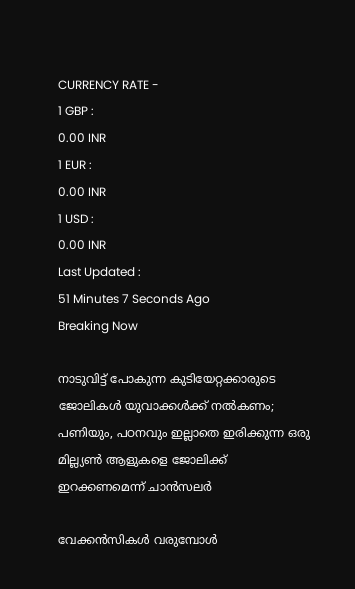CURRENCY RATE -
1 GBP :
0.00 INR
1 EUR :
0.00 INR
1 USD :
0.00 INR
Last Updated :
51 Minutes 7 Seconds Ago
Breaking Now

നാടുവിട്ട് പോകുന്ന കുടിയേറ്റക്കാരുടെ ജോലികള്‍ യുവാക്കള്‍ക്ക് നല്‍കണം; പണിയും, പഠനവും ഇല്ലാതെ ഇരിക്കുന്ന ഒരു മില്ല്യണ്‍ ആളുകളെ ജോലിക്ക് ഇറക്കണമെന്ന് ചാന്‍സലര്‍

വേക്കന്‍സികള്‍ വരുമ്പോള്‍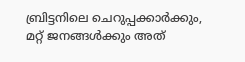ബ്രിട്ടനിലെ ചെറുപ്പക്കാര്‍ക്കും, മറ്റ് ജനങ്ങള്‍ക്കും അത്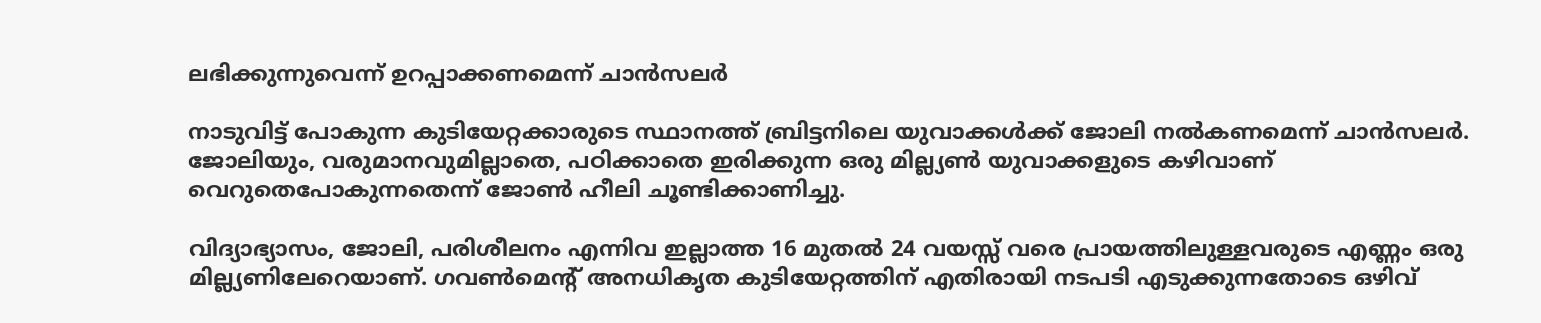ലഭിക്കുന്നുവെന്ന് ഉറപ്പാക്കണമെന്ന് ചാന്‍സലര്‍

നാടുവിട്ട് പോകുന്ന കുടിയേറ്റക്കാരുടെ സ്ഥാനത്ത് ബ്രിട്ടനിലെ യുവാക്കള്‍ക്ക് ജോലി നല്‍കണമെന്ന് ചാന്‍സലര്‍. ജോലിയും, വരുമാനവുമില്ലാതെ, പഠിക്കാതെ ഇരിക്കുന്ന ഒരു മില്ല്യണ്‍ യുവാക്കളുടെ കഴിവാണ് വെറുതെപോകുന്നതെന്ന് ജോണ്‍ ഹീലി ചൂണ്ടിക്കാണിച്ചു.

വിദ്യാഭ്യാസം, ജോലി, പരിശീലനം എന്നിവ ഇല്ലാത്ത 16 മുതല്‍ 24 വയസ്സ് വരെ പ്രായത്തിലുള്ളവരുടെ എണ്ണം ഒരു മില്ല്യണിലേറെയാണ്. ഗവണ്‍മെന്റ് അനധികൃത കുടിയേറ്റത്തിന് എതിരായി നടപടി എടുക്കുന്നതോടെ ഒഴിവ്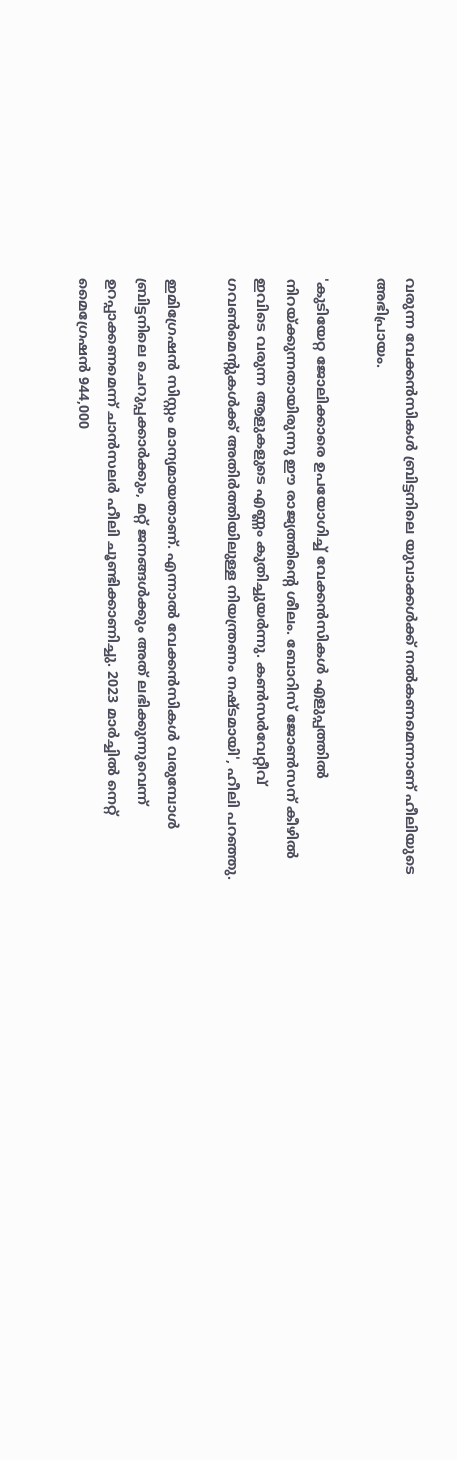വരുന്ന വേക്കന്‍സികള്‍ ബ്രിട്ടനിലെ യുവാക്കള്‍ക്ക് നല്‍കണമെന്നാണ് ഹീലിയുടെ അഭിപ്രായം.

'കുടിയേറ്റ ജോലിക്കാരെ ഉപയോഗിച്ച് വേക്കന്‍സികള്‍ എളുപ്പത്തില്‍ നിറയ്ക്കുന്നതായിരുന്നു ഈ രാജ്യത്തിന്റെ ശീലം. ബോറിസ് ജോണ്‍സന് കീഴില്‍ ഇവിടെ വരുന്ന ആളുകളുടെ എണ്ണം കുതിച്ചുയര്‍ന്നു. കണ്‍സര്‍വേറ്റീവ് ഗവണ്‍മെന്റുകള്‍ക്ക് അതിര്‍ത്തിയിലുള്ള നിയന്ത്രണം നഷ്ടമായി', ഹീലി പറഞ്ഞു.

ഇമിഗ്രേഷന്‍ സിസ്റ്റം മാന്യമായതാണ്. എന്നാല്‍ വേക്കന്‍സികള്‍ വരുമ്പോള്‍ ബ്രിട്ടനിലെ ചെറുപ്പക്കാര്‍ക്കും, മറ്റ് ജനങ്ങള്‍ക്കും അത് ലഭിക്കുന്നുവെന്ന് ഉറപ്പാക്കണമെന്ന് ചാന്‍സലര്‍ ഹീലി ചൂണ്ടിക്കാണിച്ചു. 2023 മാര്‍ച്ചില്‍ നെറ്റ് മൈഗ്രേഷന്‍ 944,000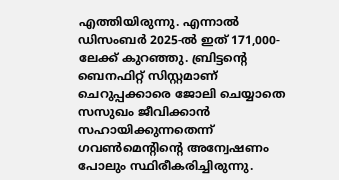എത്തിയിരുന്നു. എന്നാല്‍ ഡിസംബര്‍ 2025-ല്‍ ഇത് 171,000-ലേക്ക് കുറഞ്ഞു. ബ്രിട്ടന്റെ ബെനഫിറ്റ് സിസ്റ്റമാണ് ചെറുപ്പക്കാരെ ജോലി ചെയ്യാതെ സസുഖം ജീവിക്കാന്‍ സഹായിക്കുന്നതെന്ന് ഗവണ്‍മെന്റിന്റെ അന്വേഷണം പോലും സ്ഥിരീകരിച്ചിരുന്നു.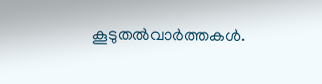കൂടുതല്‍വാര്‍ത്തകള്‍.